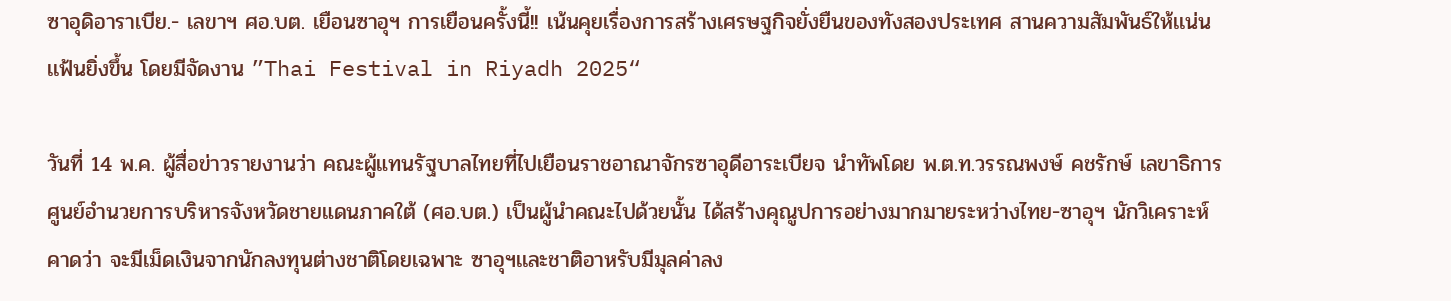ซาอุดิอาราเบีย.- เลขาฯ ศอ.บต. เยือนซาอุฯ การเยือนครั้งนี้!! เน้นคุยเรื่องการสร้างเศรษฐกิจยั่งยืนของทังสองประเทศ สานความสัมพันธ์ให้เเน่นเเฟ้นยิ่งขึ้น โดยมีจัดงาน ”Thai Festival in Riyadh 2025“

วันที่ 14 พ.ค. ผู้สื่อข่าวรายงานว่า คณะผู้แทนรัฐบาลไทยที่ไปเยือนราชอาณาจักรซาอุดีอาระเบียจ นำทัพโดย พ.ต.ท.วรรณพงษ์ คชรักษ์ เลขาธิการศูนย์อำนวยการบริหารจังหวัดชายแดนภาคใต้ (ศอ.บต.) เป็นผู้นำคณะไปด้วยนั้น ได้สร้างคุณูปการอย่างมากมายระหว่างไทย-ซาอุฯ นักวิเคราะห์คาดว่า จะมีเม็ดเงินจากนักลงทุนต่างชาติโดยเฉพาะ ซาอุฯเเละชาติอาหรับมีมุลค่าลง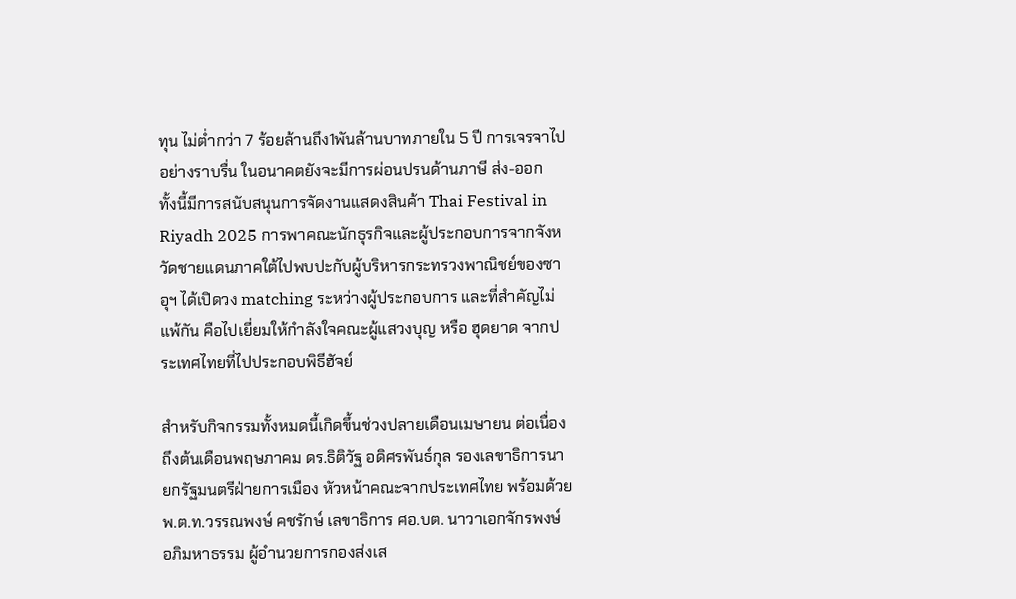ทุน ไม่ต่ำกว่า 7 ร้อยล้านถึง1พันล้านบาทภายใน 5 ปี การเจรจาไปอย่างราบรื่น ในอนาคตยังจะมีการผ่อนปรนด้านภาษี ส่ง-ออก
ทั้งนี้มีการสนับสนุนการจัดงานแสดงสินค้า Thai Festival in Riyadh 2025 การพาคณะนักธุรกิจและผู้ประกอบการจากจังหวัดชายแดนภาคใต้ไปพบปะกับผู้บริหารกระทรวงพาณิชย์ของซาอุฯ ได้เปิดวง matching ระหว่างผู้ประกอบการ และที่สำคัญไม่แพ้กัน คือไปเยี่ยมให้กำลังใจคณะผู้แสวงบุญ หรือ ฮุดยาด จากประเทศไทยที่ไปประกอบพิธีฮัจย์

สำหรับกิจกรรมทั้งหมดนี้เกิดขึ้นช่วงปลายเดือนเมษายน ต่อเนื่องถึงต้นเดือนพฤษภาคม ดร.ธิติวัฐ อดิศรพันธ์กุล รองเลขาธิการนายกรัฐมนตรีฝ่ายการเมือง หัวหน้าคณะจากประเทศไทย พร้อมด้วย พ.ต.ท.วรรณพงษ์ คชรักษ์ เลขาธิการ ศอ.บต. นาวาเอกจักรพงษ์ อภิมหาธรรม ผู้อำนวยการกองส่งเส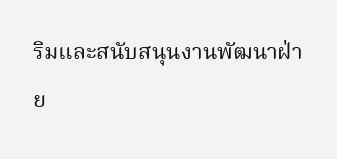ริมและสนับสนุนงานพัฒนาฝ่าย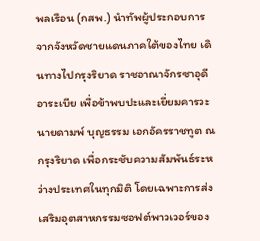พลเรือน (กสพ.) นำทัพผู้ประกอบการจากจังหวัดชายแดนภาคใต้ของไทย เดินทางไปกรุงริยาด ราชอาณาจักรซาอุดีอาระเบีย เพื่อข้าพบปะและเยี่ยมคารวะ นายดามพ์ บุญธรรม เอกอัครราชทูต ณ กรุงริยาด เพื่อกระชับความสัมพันธ์ระหว่างประเทศในทุกมิติ โดยเฉพาะการส่งเสริมอุตสาหกรรมซอฟต์พาวเวอร์ของ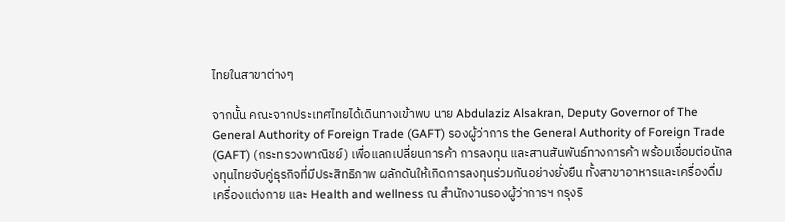ไทยในสาขาต่างๆ

จากนั้น คณะจากประเทศไทยได้เดินทางเข้าพบ นาย Abdulaziz Alsakran, Deputy Governor of The General Authority of Foreign Trade (GAFT) รองผู้ว่าการ the General Authority of Foreign Trade (GAFT) (กระทรวงพาณิชย์) เพื่อแลกเปลี่ยนการค้า การลงทุน และสานสันพันธ์ทางการค้า พร้อมเชื่อมต่อนักลงทุนไทยจับคู่ธุรกิจที่มีประสิทธิภาพ ผลักดันให้เกิดการลงทุนร่วมกันอย่างยั่งยืน ทั้งสาขาอาหารและเครื่องดื่ม เครื่องแต่งกาย และ Health and wellness ณ สํานักงานรองผู้ว่าการฯ กรุงริ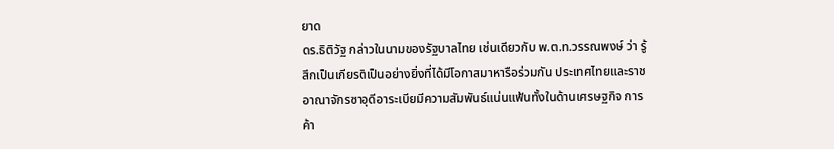ยาด
ดร.ธิติวัฐ กล่าวในนามของรัฐบาลไทย เช่นเดียวกับ พ.ต.ท.วรรณพงษ์ ว่า รู้สึกเป็นเกียรติเป็นอย่างยิ่งที่ได้มีโอกาสมาหารือร่วมกัน ประเทศไทยและราชอาณาจักรซาอุดีอาระเบียมีความสัมพันธ์แน่นแฟ้นทั้งในด้านเศรษฐกิจ การค้า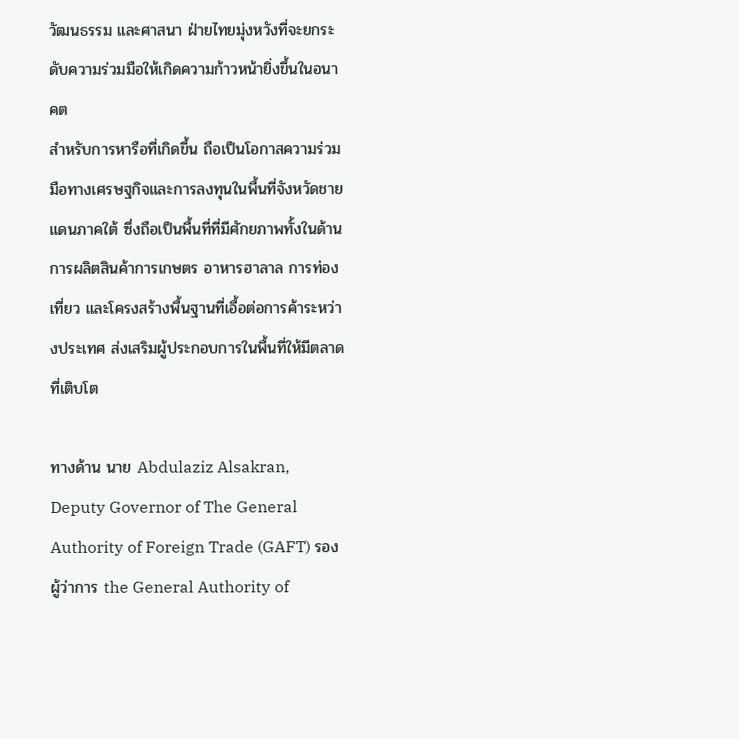วัฒนธรรม และศาสนา ฝ่ายไทยมุ่งหวังที่จะยกระดับความร่วมมือให้เกิดความก้าวหน้ายิ่งขึ้นในอนาคต
สำหรับการหารือที่เกิดขึ้น ถือเป็นโอกาสความร่วมมือทางเศรษฐกิจและการลงทุนในพื้นที่จังหวัดชายแดนภาคใต้ ซึ่งถือเป็นพื้นที่ที่มีศักยภาพทั้งในด้านการผลิตสินค้าการเกษตร อาหารฮาลาล การท่องเที่ยว และโครงสร้างพื้นฐานที่เอื้อต่อการค้าระหว่างประเทศ ส่งเสริมผู้ประกอบการในพื้นที่ให้มีตลาดที่เติบโต

ทางด้าน นาย Abdulaziz Alsakran, Deputy Governor of The General Authority of Foreign Trade (GAFT) รองผู้ว่าการ the General Authority of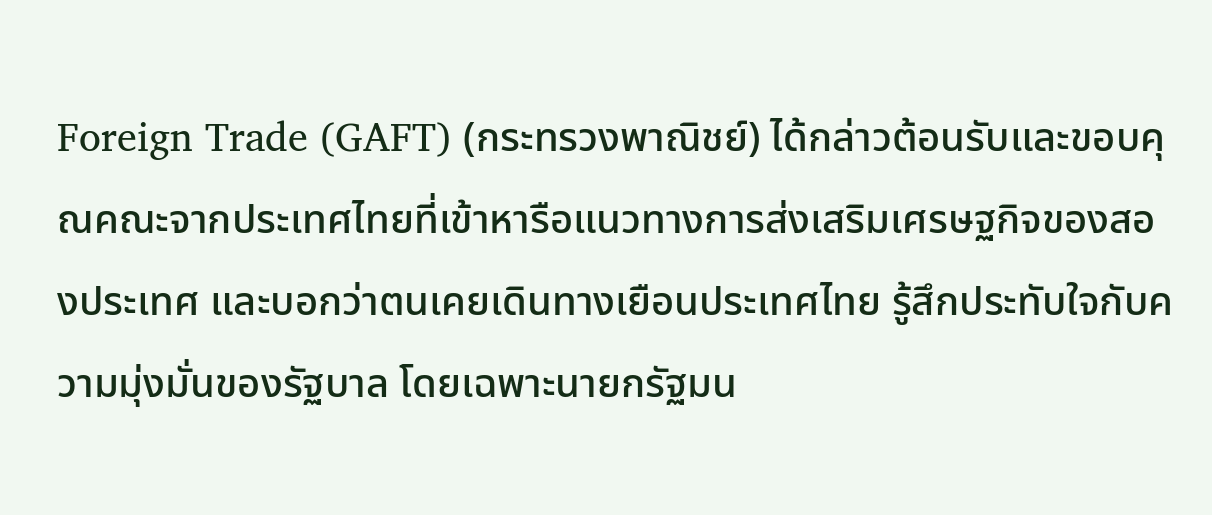Foreign Trade (GAFT) (กระทรวงพาณิชย์) ได้กล่าวต้อนรับและขอบคุณคณะจากประเทศไทยที่เข้าหารือแนวทางการส่งเสริมเศรษฐกิจของสองประเทศ และบอกว่าตนเคยเดินทางเยือนประเทศไทย รู้สึกประทับใจกับความมุ่งมั่นของรัฐบาล โดยเฉพาะนายกรัฐมน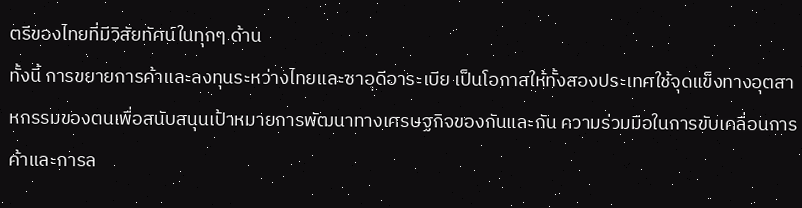ตรีของไทยที่มีวิสัยทัศน์ในทุกๆ ด้าน
ทั้งนี้ การขยายการค้าและลงทุนระหว่างไทยและซาอุดีอาระเบีย เป็นโอกาสให้ทั้งสองประเทศใช้จุดแข็งทางอุตสาหกรรมของตนเพื่อสนับสนุนเป้าหมายการพัฒนาทางเศรษฐกิจของกันและกัน ความร่วมมือในการขับเคลื่อนการค้าและการล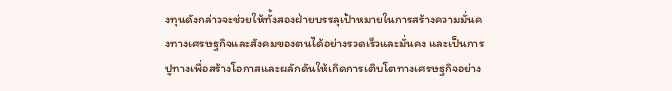งทุนดังกล่าวจะช่วยให้ทั้งสองฝ่ายบรรลุเป้าหมายในการสร้างความมั่นคงทางเศรษฐกิจและสังคมของตนได้อย่างรวดเร็วและมั่นคง และเป็นการปูทางเพื่อสร้างโอกาสและผลักดันให้เกิดการเติบโตทางเศรษฐกิจอย่าง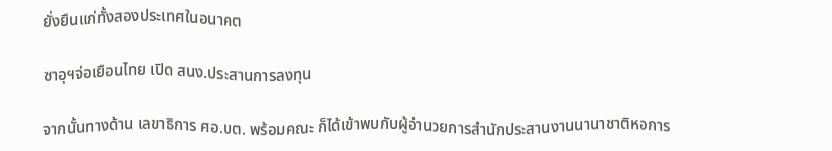ยั่งยืนแก่ทั้งสองประเทศในอนาคต

ซาอุฯจ่อเยือนไทย เปิด สนง.ประสานการลงทุน

จากนั้นทางด้าน เลขาธิการ ศอ.บต. พร้อมคณะ ก็ได้เข้าพบกับผู้อำนวยการสำนักประสานงานนานาชาติหอการ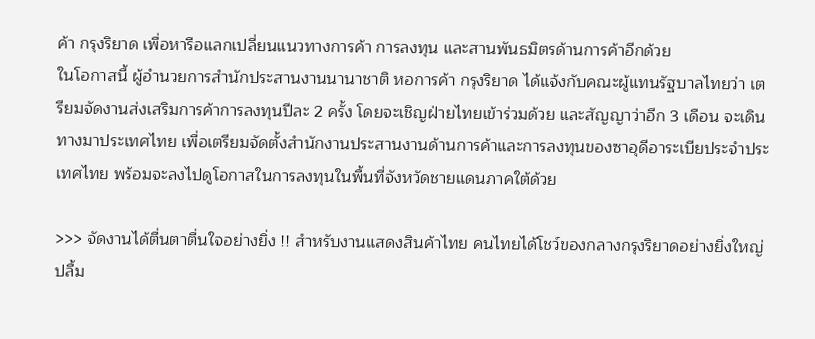ค้า กรุงริยาด เพื่อหารือแลกเปลี่ยนแนวทางการค้า การลงทุน และสานพันธมิตรด้านการค้าอีกด้วย
ในโอกาสนี้ ผู้อำนวยการสำนักประสานงานนานาชาติ หอการค้า กรุงริยาด ได้แจ้งกับคณะผู้แทนรัฐบาลไทยว่า เตรียมจัดงานส่งเสริมการค้าการลงทุนปีละ 2 ครั้ง โดยจะเชิญฝ่ายไทยเข้าร่วมด้วย และสัญญาว่าอีก 3 เดือน จะเดินทางมาประเทศไทย เพื่อเตรียมจัดตั้งสำนักงานประสานงานด้านการค้าและการลงทุนของซาอุดีอาระเบียประจำประเทศไทย พร้อมจะลงไปดูโอกาสในการลงทุนในพื้นที่จังหวัดชายแดนภาคใต้ด้วย

>>> จัดงานได้ตื่นตาตื่นใจอย่างยิ่ง !! สำหรับงานแสดงสินค้าไทย คนไทยได้โชว์ของกลางกรุงริยาดอย่างยิ่งใหญ่ ปลื้ม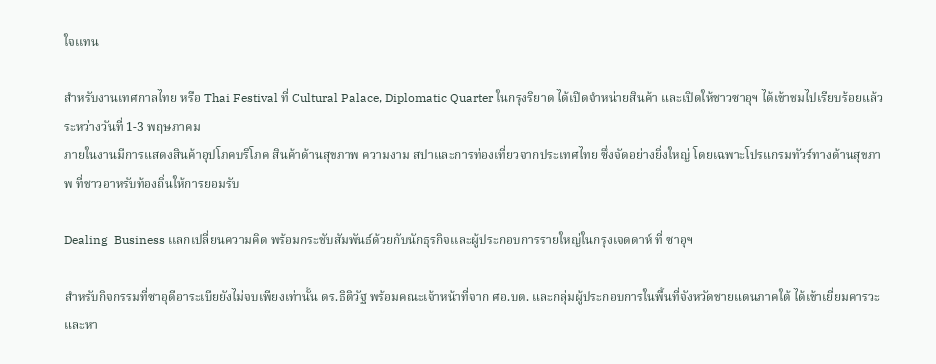ใจเเทน

สำหรับงานเทศกาลไทย หรือ Thai Festival ที่ Cultural Palace, Diplomatic Quarter ในกรุงริยาด ได้เปิดจำหน่ายสินค้า และเปิดให้ชาวซาอุฯ ได้เข้าชมไปเรียบร้อยแล้ว ระหว่างวันที่ 1-3 พฤษภาคม
ภายในงานมีการแสดงสินค้าอุปโภคบริโภค สินค้าด้านสุขภาพ ความงาม สปาและการท่องเที่ยวจากประเทศไทย ซึ่งจัดอย่างยิ่งใหญ่ โดยเฉพาะโปรแกรมทัวร์ทางด้านสุขภาพ ที่ชาวอาหรับท้องถิ่นให้การยอมรับ

Dealing  Business เเลกเปลี่ยนความคิด พร้อมกระชับสัมพันธ์ด้วยกับนักธุรกิจเเละผู้ประกอบการรายใหญ่ในกรุงเจดดาห์ ที่ ซาอุฯ

สำหรับกิจกรรมที่ซาอุดีอาระเบียยังไม่จบเพียงเท่านั้น ดร.ธิติวัฐ พร้อมคณะเจ้าหน้าที่จาก ศอ.บต. และกลุ่มผู้ประกอบการในพื้นที่จังหวัดชายแดนภาคใต้ ได้เข้าเยี่ยมคารวะและหา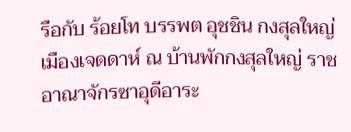รือกับ ร้อยโท บรรพต อุชชิน กงสุลใหญ่ เมืองเจดดาห์ ณ บ้านพักกงสุลใหญ่ ราชอาณาจักรซาอุดีอาระ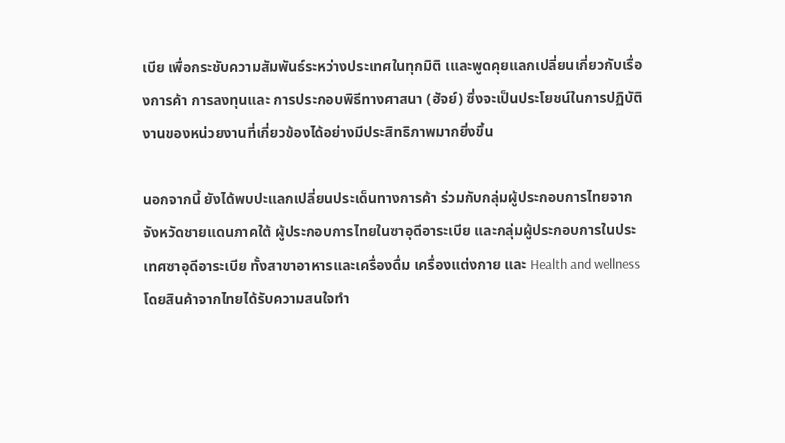เบีย เพื่อกระชับความสัมพันธ์ระหว่างประเทศในทุกมิติ เและพูดคุยแลกเปลี่ยนเกี่ยวกับเรื่องการค้า การลงทุนและ การประกอบพิธีทางศาสนา (ฮัจย์) ซึ่งจะเป็นประโยชน์ในการปฏิบัติงานของหน่วยงานที่เกี่ยวข้องได้อย่างมีประสิทธิภาพมากยิ่งขึ้น

นอกจากนี้ ยังได้พบปะแลกเปลี่ยนประเด็นทางการค้า ร่วมกับกลุ่มผู้ประกอบการไทยจากจังหวัดชายแดนภาคใต้ ผู้ประกอบการไทยในซาอุดีอาระเบีย และกลุ่มผู้ประกอบการในประเทศซาอุดีอาระเบีย ทั้งสาขาอาหารและเครื่องดื่ม เครื่องแต่งกาย และ Health and wellness โดยสินค้าจากไทยได้รับความสนใจทำ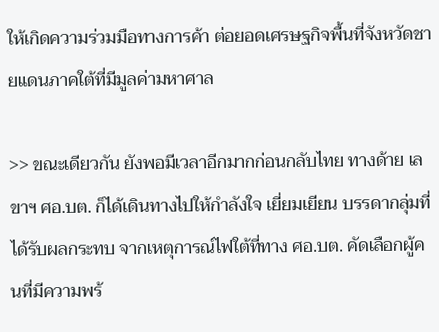ให้เกิดความร่วมมือทางการค้า ต่อยอดเศรษฐกิจพื้นที่จังหวัดชายแดนภาคใต้ที่มีมูลค่ามหาศาล

>> ขณะเดียวกัน ยังพอมีเวลาอีกมากก่อนกลับไทย ทางด้าย เลขาฯ ศอ.บต. ก็ได้เดินทางไปให้กำลังใจ เยี่ยมเยียน บรรดากลุ่มที่ได้รับผลกระทบ จากเหตุการณ์ไฟใต้ที่ทาง ศอ.บต. คัดเลือกผู้คนที่มีความพร้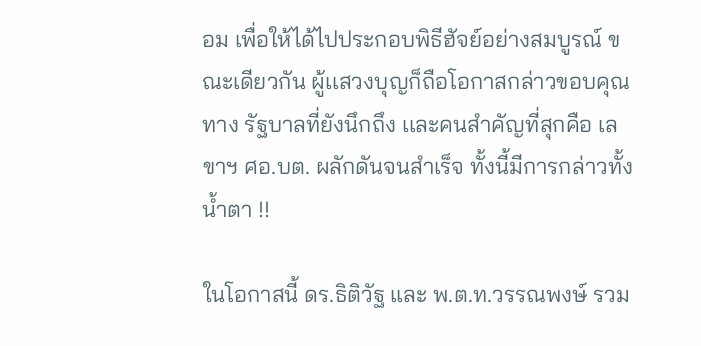อม เพื่อให้ได้ไปประกอบพิธีฮัจย์อย่างสมบูรณ์ ขณะเดียวกัน ผู้เเสวงบุญก็ถือโอกาสกล่าวขอบคุณทาง รัฐบาลที่ยังนึกถึง เเละคนสำคัญที่สุกคือ เลขาฯ ศอ.บต. ผลักดันจนสำเร็จ ทั้งนี้มีการกล่าวทั้งน้ำตา !!

ในโอกาสนี้ ดร.ธิติวัฐ และ พ.ต.ท.วรรณพงษ์ รวม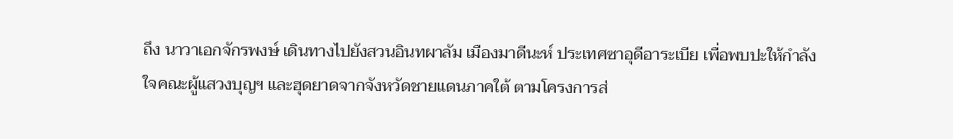ถึง นาวาเอกจักรพงษ์ เดินทางไปยังสวนอินทผาลัม เมืองมาดีนะห์ ประเทศซาอุดีอาระเบีย เพื่อพบปะให้กำลังใจคณะผู้แสวงบุญฯ และฮุดยาดจากจังหวัดชายแดนภาคใต้ ตามโครงการส่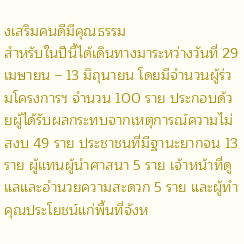งเสริมคนดีมีคุณธรรม
สำหรับในปีนี้ได้เดินทางมาระหว่างวันที่ 29 เมษายน – 13 มิถุนายน โดยมีจำนวนผู้ร่วมโครงการฯ จำนวน 100 ราย ประกอบด้วยผู้ได้รับผลกระทบจากเหตุการณ์ความไม่สงบ 49 ราย ประชาชนที่มีฐานะยากจน 13 ราย ผู้แทนผู้นำศาสนา 5 ราย เจ้าหน้าที่ดูแลและอำนวยความสะดวก 5 ราย และผู้ทำคุณประโยชน์แก่พื้นที่จังห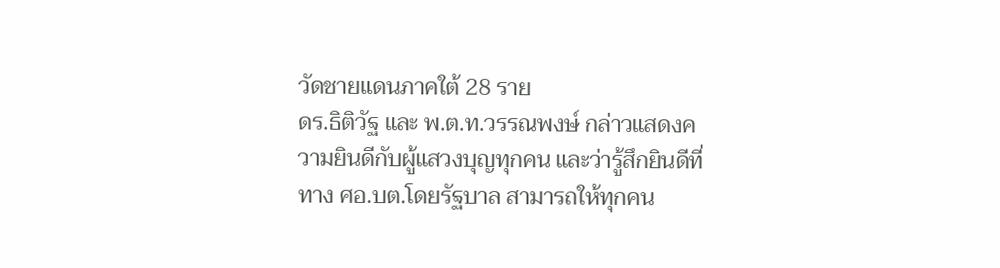วัดชายแดนภาคใต้ 28 ราย
ดร.ธิติวัฐ และ พ.ต.ท.วรรณพงษ์ กล่าวแสดงความยินดีกับผู้แสวงบุญทุกคน และว่ารู้สึกยินดีที่ทาง ศอ.บต.โดยรัฐบาล สามารถให้ทุกคน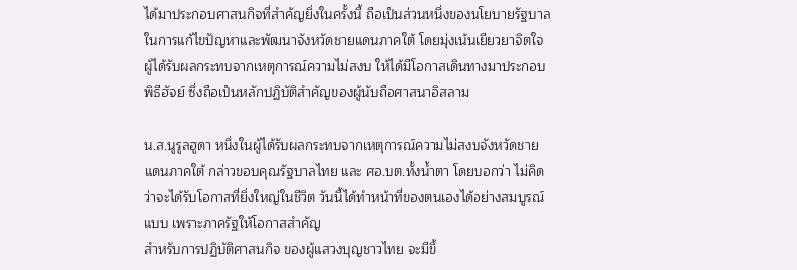ได้มาประกอบศาสนกิจที่สำคัญยิ่งในครั้งนี้ ถือเป็นส่วนหนึ่งของนโยบายรัฐบาลในการแก้ไขปัญหาและพัฒนาจังหวัดชายแดนภาคใต้ โดยมุ่งเน้นเยียวยาจิตใจผู้ได้รับผลกระทบจากเหตุการณ์ความไม่สงบ ให้ได้มีโอกาสเดินทางมาประกอบพิธีฮัจย์ ซึ่งถือเป็นหลักปฏิบัติสำคัญของผู้นับถือศาสนาอิสลาม

น.ส.นูรูลฮูดา หนึ่งในผู้ได้รับผลกระทบจากเหตุการณ์ความไม่สงบจังหวัดชายแดนภาคใต้ กล่าวขอบคุณรัฐบาลไทย และ ศอ.บต.ทั้งน้ำตา โดยบอกว่า ไม่คิดว่าจะได้รับโอกาสที่ยิ่งใหญ่ในชีวิต วันนี้ได้ทำหน้าที่ของตนเองได้อย่างสมบูรณ์แบบ เพราะภาครัฐให้โอกาสสำคัญ
สำหรับการปฏิบัติศาสนกิจ ของผู้แสวงบุญชาวไทย จะมีขึ้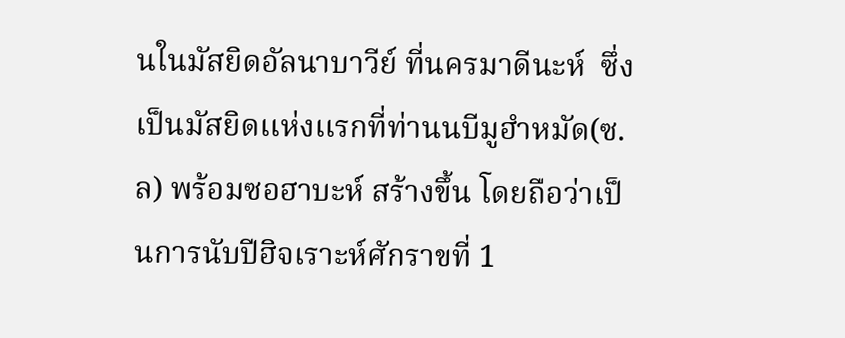นในมัสยิดอัลนาบาวีย์ ที่นครมาดีนะห์  ซึ่งเป็นมัสยิดเเห่งเเรกที่ท่านนบีมูฮำหมัด(ซ.ล) พร้อมซอฮาบะห์ สร้างขึ้น โดยถือว่าเป็นการนับปีฮิจเราะห์ศักราขที่ 1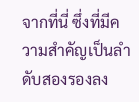จากที่นี่ ซึ่งที่มีความสำคัญเป็นลำดับสองรองลง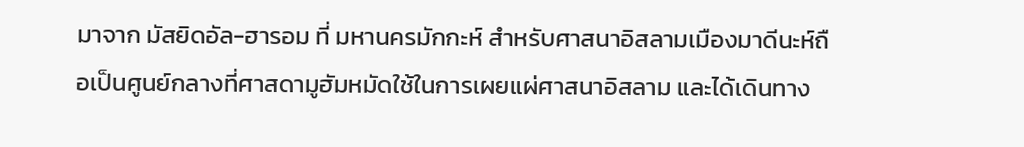มาจาก มัสยิดอัล-ฮารอม ที่ มหานครมักกะห์ สำหรับศาสนาอิสลามเมืองมาดีนะห์ถือเป็นศูนย์กลางที่ศาสดามูฮัมหมัดใช้ในการเผยแผ่ศาสนาอิสลาม และได้เดินทาง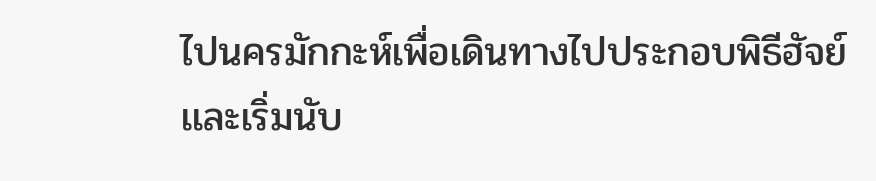ไปนครมักกะห์เพื่อเดินทางไปประกอบพิธีฮัจย์เเละเริ่มนับ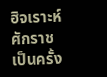ฮิจเราะห์ศักราชเป็นครั้ง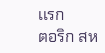เเรก
ตอริก สห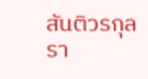สันติวรกุล รา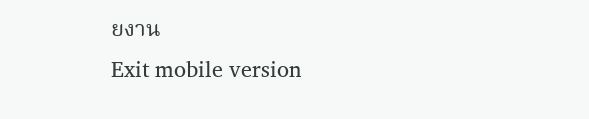ยงาน
Exit mobile version